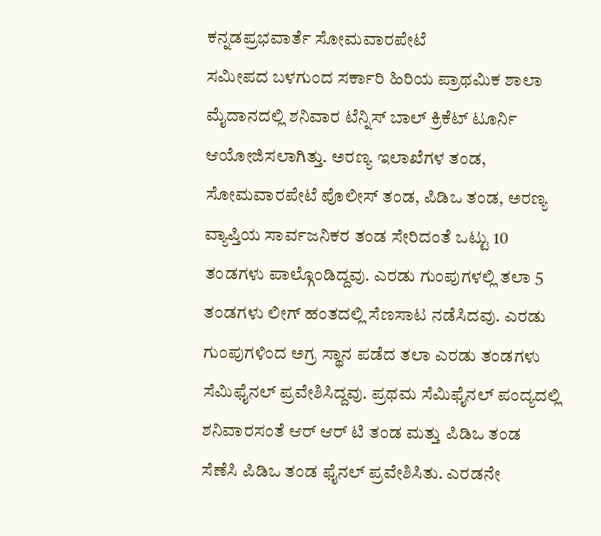ಕನ್ನಡಪ್ರಭವಾರ್ತೆ ಸೋಮವಾರಪೇಟೆ
ಸಮೀಪದ ಬಳಗುಂದ ಸರ್ಕಾರಿ ಹಿರಿಯ ಪ್ರಾಥಮಿಕ ಶಾಲಾ ಮೈದಾನದಲ್ಲಿ ಶನಿವಾರ ಟೆನ್ನಿಸ್ ಬಾಲ್ ಕ್ರಿಕೆಟ್ ಟೂರ್ನಿ ಆಯೋಜಿಸಲಾಗಿತ್ತು. ಅರಣ್ಯ ಇಲಾಖೆಗಳ ತಂಡ, ಸೋಮವಾರಪೇಟೆ ಪೊಲೀಸ್ ತಂಡ, ಪಿಡಿಒ ತಂಡ, ಅರಣ್ಯ ವ್ಯಾಪ್ತಿಯ ಸಾರ್ವಜನಿಕರ ತಂಡ ಸೇರಿದಂತೆ ಒಟ್ಟು 10 ತಂಡಗಳು ಪಾಲ್ಗೊಂಡಿದ್ದವು. ಎರಡು ಗುಂಪುಗಳಲ್ಲಿ ತಲಾ 5 ತಂಡಗಳು ಲೀಗ್ ಹಂತದಲ್ಲಿ ಸೆಣಸಾಟ ನಡೆಸಿದವು. ಎರಡು ಗುಂಪುಗಳಿಂದ ಅಗ್ರ ಸ್ಥಾನ ಪಡೆದ ತಲಾ ಎರಡು ತಂಡಗಳು ಸೆಮಿಫೈನಲ್ ಪ್ರವೇಶಿಸಿದ್ದವು. ಪ್ರಥಮ ಸೆಮಿಫೈನಲ್ ಪಂದ್ಯದಲ್ಲಿ ಶನಿವಾರಸಂತೆ ಆರ್ ಆರ್ ಟಿ ತಂಡ ಮತ್ತು ಪಿಡಿಒ ತಂಡ ಸೆಣೆಸಿ ಪಿಡಿಒ ತಂಡ ಫೈನಲ್ ಪ್ರವೇಶಿಸಿತು. ಎರಡನೇ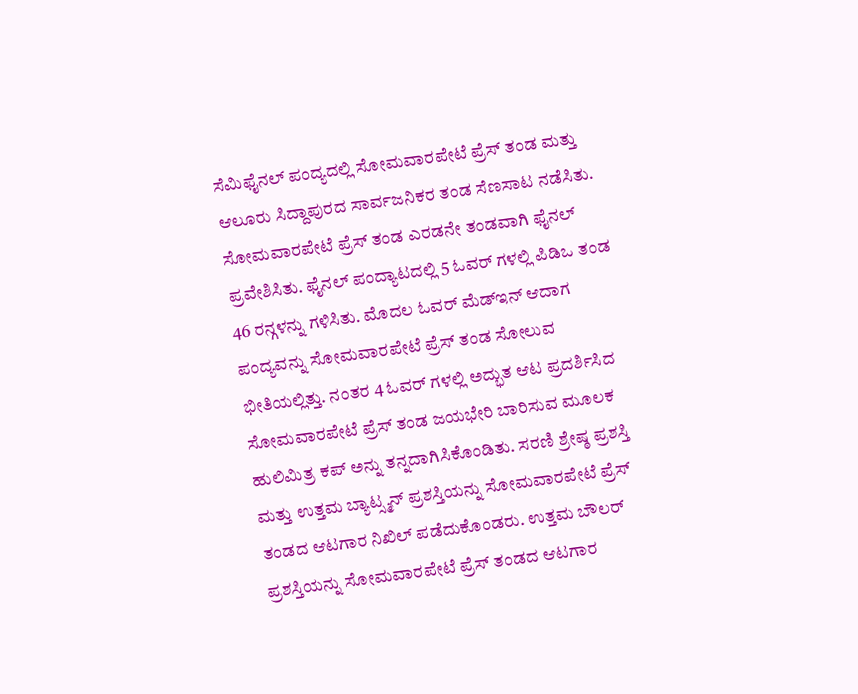ಸೆಮಿಫೈನಲ್ ಪಂದ್ಯದಲ್ಲಿ ಸೋಮವಾರಪೇಟೆ ಪ್ರೆಸ್ ತಂಡ ಮತ್ತು ಆಲೂರು ಸಿದ್ದಾಪುರದ ಸಾರ್ವಜನಿಕರ ತಂಡ ಸೆಣಸಾಟ ನಡೆಸಿತು. ಸೋಮವಾರಪೇಟೆ ಪ್ರೆಸ್ ತಂಡ ಎರಡನೇ ತಂಡವಾಗಿ ಫೈನಲ್ ಪ್ರವೇಶಿಸಿತು. ಫೈನಲ್ ಪಂದ್ಯಾಟದಲ್ಲಿ 5 ಓವರ್ ಗಳಲ್ಲಿ ಪಿಡಿಒ ತಂಡ 46 ರನ್ಗಳನ್ನು ಗಳಿಸಿತು. ಮೊದಲ ಓವರ್ ಮೆಡ್ಇನ್ ಆದಾಗ ಪಂದ್ಯವನ್ನು ಸೋಮವಾರಪೇಟೆ ಪ್ರೆಸ್ ತಂಡ ಸೋಲುವ ಭೀತಿಯಲ್ಲಿತ್ತು. ನಂತರ 4 ಓವರ್ ಗಳಲ್ಲಿ ಅದ್ಭುತ ಆಟ ಪ್ರದರ್ಶಿಸಿದ ಸೋಮವಾರಪೇಟೆ ಪ್ರೆಸ್ ತಂಡ ಜಯಭೇರಿ ಬಾರಿಸುವ ಮೂಲಕ ಹುಲಿಮಿತ್ರ ಕಪ್ ಅನ್ನು ತನ್ನದಾಗಿಸಿಕೊಂಡಿತು. ಸರಣಿ ಶ್ರೇಷ್ಠ ಪ್ರಶಸ್ತಿ ಮತ್ತು ಉತ್ತಮ ಬ್ಯಾಟ್ಸ್ಮನ್ ಪ್ರಶಸ್ತಿಯನ್ನು ಸೋಮವಾರಪೇಟೆ ಪ್ರೆಸ್ ತಂಡದ ಆಟಗಾರ ನಿಖಿಲ್ ಪಡೆದುಕೊಂಡರು. ಉತ್ತಮ ಬೌಲರ್ ಪ್ರಶಸ್ತಿಯನ್ನು ಸೋಮವಾರಪೇಟೆ ಪ್ರೆಸ್ ತಂಡದ ಆಟಗಾರ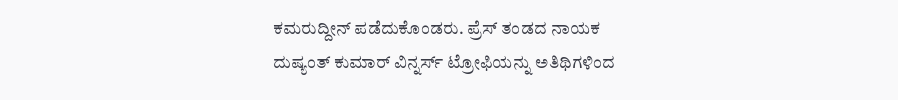ಕಮರುದ್ದೀನ್ ಪಡೆದುಕೊಂಡರು. ಪ್ರೆಸ್ ತಂಡದ ನಾಯಕ ದುಷ್ಯಂತ್ ಕುಮಾರ್ ವಿನ್ನರ್ಸ್ ಟ್ರೋಫಿಯನ್ನು ಅತಿಥಿಗಳಿಂದ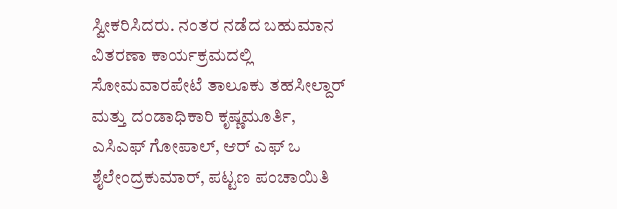ಸ್ವೀಕರಿಸಿದರು. ನಂತರ ನಡೆದ ಬಹುಮಾನ ವಿತರಣಾ ಕಾರ್ಯಕ್ರಮದಲ್ಲಿ ಸೋಮವಾರಪೇಟೆ ತಾಲೂಕು ತಹಸೀಲ್ದಾರ್ ಮತ್ತು ದಂಡಾಧಿಕಾರಿ ಕೃಷ್ಣಮೂರ್ತಿ, ಎಸಿಎಫ್ ಗೋಪಾಲ್, ಆರ್ ಎಫ್ ಒ ಶೈಲೇಂದ್ರಕುಮಾರ್, ಪಟ್ಟಣ ಪಂಚಾಯಿತಿ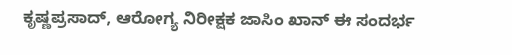ಕೃಷ್ಣಪ್ರಸಾದ್, ಆರೋಗ್ಯ ನಿರೀಕ್ಷಕ ಜಾಸಿಂ ಖಾನ್ ಈ ಸಂದರ್ಭ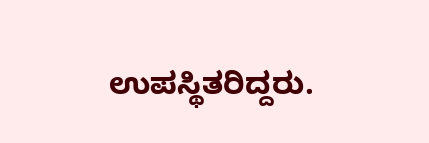ಉಪಸ್ಥಿತರಿದ್ದರು.